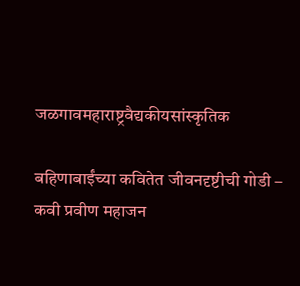जळगावमहाराष्ट्रवैद्यकीयसांस्कृतिक

बहिणाबाईंच्या कवितेत जीवनदृष्टीची गोडी – कवी प्रवीण महाजन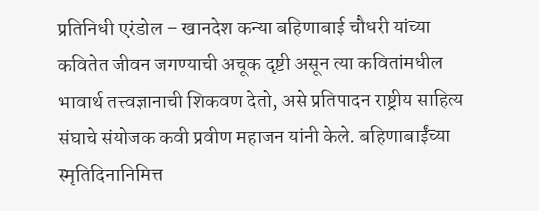प्रतिनिधी एरंडोल – खानदेश कन्या बहिणाबाई चौधरी यांच्या कवितेत जीवन जगण्याची अचूक दृष्टी असून त्या कवितांमधील भावार्थ तत्त्वज्ञानाची शिकवण देतो, असे प्रतिपादन राष्ट्रीय साहित्य संघाचे संयोजक कवी प्रवीण महाजन यांनी केले. बहिणाबाईंच्या स्मृतिदिनानिमित्त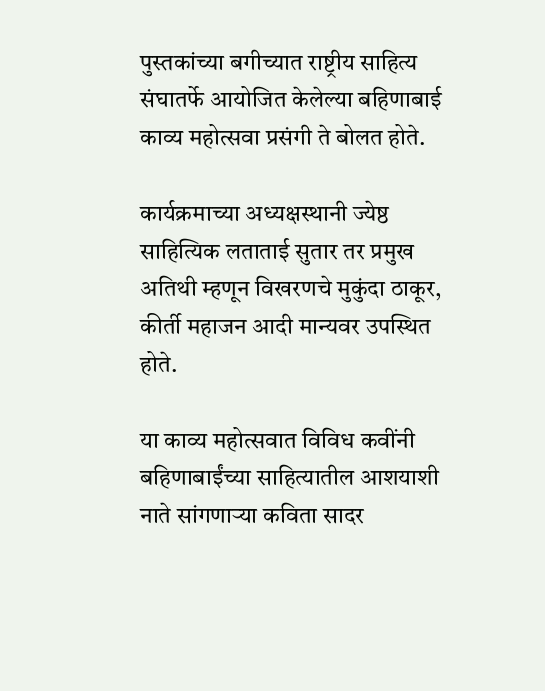पुस्तकांच्या बगीच्यात राष्ट्रीय साहित्य संघातर्फे आयोजित केलेल्या बहिणाबाई काव्य महोत्सवा प्रसंगी ते बोलत होते.

कार्यक्रमाच्या अध्यक्षस्थानी ज्येष्ठ साहित्यिक लताताई सुतार तर प्रमुख अतिथी म्हणून विखरणचे मुकुंदा ठाकूर, कीर्ती महाजन आदी मान्यवर उपस्थित होते.

या काव्य महोत्सवात विविध कवींनी बहिणाबाईंच्या साहित्यातील आशयाशी नाते सांगणाऱ्या कविता सादर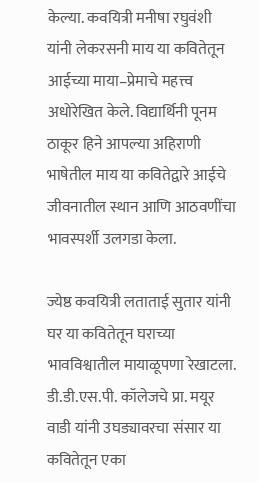केल्या. कवयित्री मनीषा रघुवंशी यांनी लेकरसनी माय या कवितेतून आईच्या माया–प्रेमाचे महत्त्व अधोरेखित केले. विद्यार्थिनी पूनम ठाकूर हिने आपल्या अहिराणी भाषेतील माय या कवितेद्वारे आईचे जीवनातील स्थान आणि आठवणींचा भावस्पर्शी उलगडा केला.

ज्येष्ठ कवयित्री लताताई सुतार यांनी घर या कवितेतून घराच्या भावविश्वातील मायाळूपणा रेखाटला. डी.डी.एस.पी. कॉलेजचे प्रा. मयूर वाडी यांनी उघड्यावरचा संसार या कवितेतून एका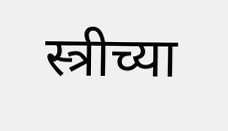स्त्रीच्या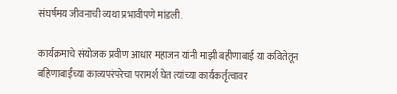संघर्षमय जीवनाची व्यथा प्रभावीपणे मांडली.

कार्यक्रमाचे संयोजक प्रवीण आधार महाजन यांनी माझी बहीणाबाई या कवितेतून बहिणाबाईंच्या काव्यपरंपरेचा परामर्श घेत त्यांच्या कार्यकर्तृत्वावर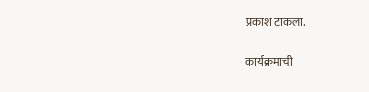प्रकाश टाकला.

कार्यक्रमाची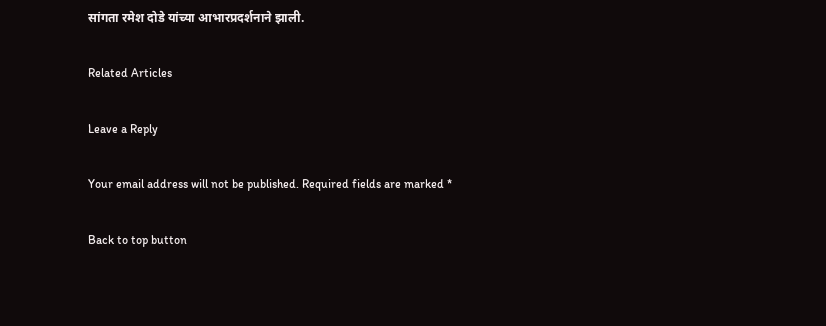सांगता रमेश दोडे यांच्या आभारप्रदर्शनाने झाली.

Related Articles

Leave a Reply

Your email address will not be published. Required fields are marked *

Back to top button